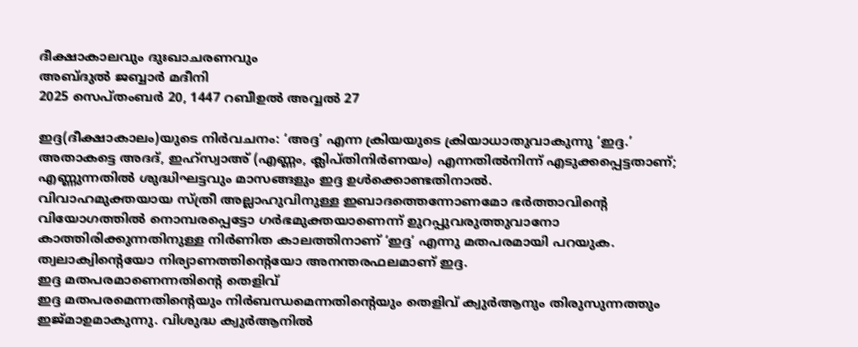ദീക്ഷാകാലവും ദുഃഖാചരണവും
അബ്ദുൽ ജബ്ബാർ മദീനി
2025 സെപ്തംബർ 20, 1447 റബീഉൽ അവ്വൽ 27

ഇദ്ദ(ദീക്ഷാകാലം)യുടെ നിർവചനം: ‘അദ്ദ’ എന്ന ക്രിയയുടെ ക്രിയാധാതുവാകുന്നു ‘ഇദ്ദ.’ അതാകട്ടെ അദദ്, ഇഹ്സ്വാഅ് (എണ്ണം, ക്ലിപ്തിനിർണയം) എന്നതിൽനിന്ന് എടുക്കപ്പെട്ടതാണ്; എണ്ണുന്നതിൽ ശുദ്ധിഘട്ടവും മാസങ്ങളും ഇദ്ദ ഉൾക്കൊണ്ടതിനാൽ.
വിവാഹമുക്തയായ സ്ത്രീ അല്ലാഹുവിനുള്ള ഇബാദത്തെന്നോണമോ ഭർത്താവിന്റെ വിയോഗത്തിൽ നൊമ്പരപ്പെട്ടോ ഗർഭമുക്തയാണെന്ന് ഉുറപ്പുവരുത്തുവാനോ കാത്തിരിക്കുന്നതിനുള്ള നിർണിത കാലത്തിനാണ് ‘ഇദ്ദ’ എന്നു മതപരമായി പറയുക. ത്വലാക്വിന്റെയോ നിര്യാണത്തിന്റെയോ അനന്തരഫലമാണ് ഇദ്ദ.
ഇദ്ദ മതപരമാണെന്നതിന്റെ തെളിവ്
ഇദ്ദ മതപരമെന്നതിന്റെയും നിർബന്ധമെന്നതിന്റെയും തെളിവ് ക്വുർആനും തിരുസുന്നത്തും ഇജ്മാഉമാകുന്നു. വിശുദ്ധ ക്വുർആനിൽ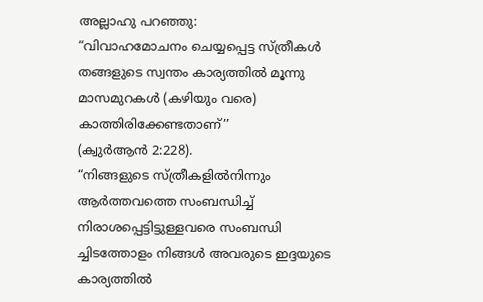അല്ലാഹു പറഞ്ഞു:
“വിവാഹമോചനം ചെയ്യപ്പെട്ട സ്ത്രീകൾ തങ്ങളുടെ സ്വന്തം കാര്യത്തിൽ മൂന്നു മാസമുറകൾ (കഴിയും വരെ) കാത്തിരിക്കേണ്ടതാണ്’’
(ക്വുർആൻ 2:228).
“നിങ്ങളുടെ സ്ത്രീകളിൽനിന്നും ആർത്തവത്തെ സംബന്ധിച്ച് നിരാശപ്പെട്ടിട്ടുള്ളവരെ സംബന്ധി ച്ചിടത്തോളം നിങ്ങൾ അവരുടെ ഇദ്ദയുടെ കാര്യത്തിൽ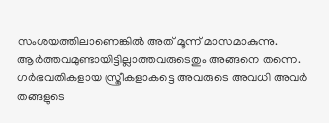സംശയത്തിലാണെങ്കിൽ അത് മൂന്ന് മാസമാകുന്നു. ആർത്തവമുണ്ടായിട്ടില്ലാത്തവരുടെതും അങ്ങനെ തന്നെ. ഗർഭവതികളായ സ്ത്രീകളാകട്ടെ അവരുടെ അവധി അവർ തങ്ങളുടെ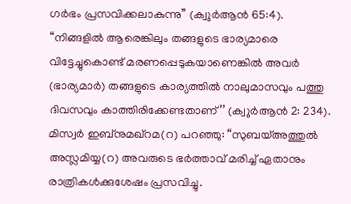ഗർഭം പ്രസവിക്കലാകുന്നു’’ (ക്വുർആൻ 65:4).
“നിങ്ങളിൽ ആരെങ്കിലും തങ്ങളുടെ ഭാര്യമാരെ വിട്ടേച്ചുകൊണ്ട് മരണപ്പെടുകയാണെങ്കിൽ അവർ (ഭാര്യമാർ) തങ്ങളുടെ കാര്യത്തിൽ നാലുമാസവും പത്തു ദിവസവും കാത്തിരിക്കേണ്ടതാണ്’’ (ക്വുർആൻ 2: 234).
മിസ്വർ ഇബ്നുമഖ്റമ(റ) പറഞ്ഞു: “സുബയ്അത്തുൽ അസ്ലമിയ്യ(റ) അവരുടെ ഭർത്താവ് മരിച്ച് ഏതാനും രാത്രികൾക്കുശേഷം പ്രസവിച്ചു.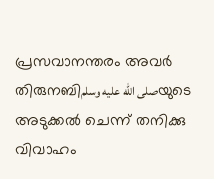പ്രസവാനന്തരം അവർ തിരുനബിصلى الله عليه وسلمയുടെ അടുക്കൽ ചെന്ന് തനിക്കു വിവാഹം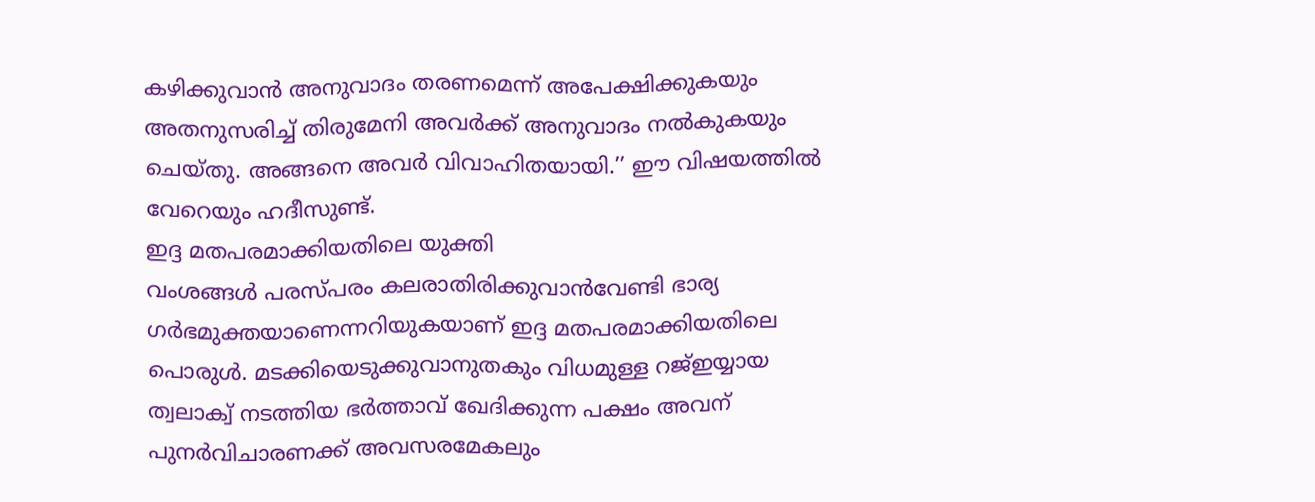കഴിക്കുവാൻ അനുവാദം തരണമെന്ന് അപേക്ഷിക്കുകയും അതനുസരിച്ച് തിരുമേനി അവർക്ക് അനുവാദം നൽകുകയും ചെയ്തു. അങ്ങനെ അവർ വിവാഹിതയായി.’’ ഈ വിഷയത്തിൽ വേറെയും ഹദീസുണ്ട്.
ഇദ്ദ മതപരമാക്കിയതിലെ യുക്തി
വംശങ്ങൾ പരസ്പരം കലരാതിരിക്കുവാൻവേണ്ടി ഭാര്യ ഗർഭമുക്തയാണെന്നറിയുകയാണ് ഇദ്ദ മതപരമാക്കിയതിലെ പൊരുൾ. മടക്കിയെടുക്കുവാനുതകും വിധമുള്ള റജ്ഇയ്യായ ത്വലാക്വ് നടത്തിയ ഭർത്താവ് ഖേദിക്കുന്ന പക്ഷം അവന് പുനർവിചാരണക്ക് അവസരമേകലും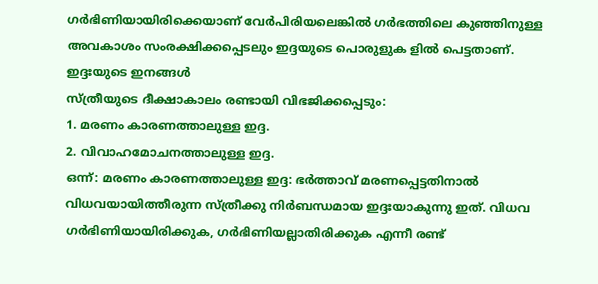ഗർഭിണിയായിരിക്കെയാണ് വേർപിരിയലെങ്കിൽ ഗർഭത്തിലെ കുഞ്ഞിനുള്ള അവകാശം സംരക്ഷിക്കപ്പെടലും ഇദ്ദയുടെ പൊരുളുക ളിൽ പെട്ടതാണ്.
ഇദ്ദഃയുടെ ഇനങ്ങൾ
സ്ത്രീയുടെ ദീക്ഷാകാലം രണ്ടായി വിഭജിക്കപ്പെടും:
1. മരണം കാരണത്താലുള്ള ഇദ്ദ.
2. വിവാഹമോചനത്താലുള്ള ഇദ്ദ.
ഒന്ന്: മരണം കാരണത്താലുള്ള ഇദ്ദ: ഭർത്താവ് മരണപ്പെട്ടതിനാൽ വിധവയായിത്തീരുന്ന സ്ത്രീക്കു നിർബന്ധമായ ഇദ്ദഃയാകുന്നു ഇത്. വിധവ ഗർഭിണിയായിരിക്കുക, ഗർഭിണിയല്ലാതിരിക്കുക എന്നീ രണ്ട്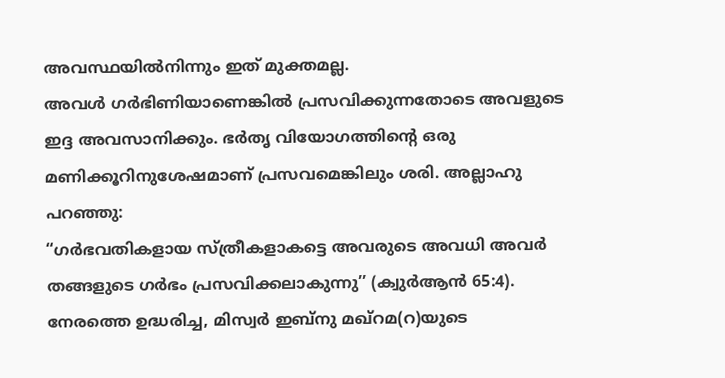അവസ്ഥയിൽനിന്നും ഇത് മുക്തമല്ല.
അവൾ ഗർഭിണിയാണെങ്കിൽ പ്രസവിക്കുന്നതോടെ അവളുടെ ഇദ്ദ അവസാനിക്കും. ഭർതൃ വിയോഗത്തിന്റെ ഒരു മണിക്കൂറിനുശേഷമാണ് പ്രസവമെങ്കിലും ശരി. അല്ലാഹു പറഞ്ഞു:
“ഗർഭവതികളായ സ്ത്രീകളാകട്ടെ അവരുടെ അവധി അവർ തങ്ങളുടെ ഗർഭം പ്രസവിക്കലാകുന്നു’’ (ക്വുർആൻ 65:4).
നേരത്തെ ഉദ്ധരിച്ച, മിസ്വർ ഇബ്നു മഖ്റമ(റ)യുടെ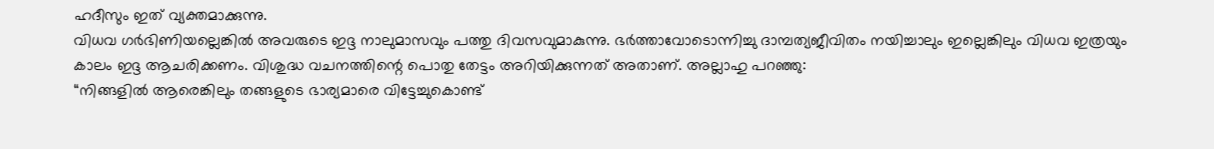ഹദീസും ഇത് വ്യക്തമാക്കുന്നു.
വിധവ ഗർഭിണിയല്ലെങ്കിൽ അവരുടെ ഇദ്ദ നാലുമാസവും പത്തു ദിവസവുമാകുന്നു. ഭർത്താവോടൊന്നിച്ചു ദാമ്പത്യജീവിതം നയിച്ചാലും ഇല്ലെങ്കിലും വിധവ ഇത്രയും കാലം ഇദ്ദ ആചരിക്കണം. വിശുദ്ധ വചനത്തിന്റെ പൊതു തേട്ടം അറിയിക്കുന്നത് അതാണ്. അല്ലാഹു പറഞ്ഞു:
“നിങ്ങളിൽ ആരെങ്കിലും തങ്ങളുടെ ഭാര്യമാരെ വിട്ടേച്ചുകൊണ്ട്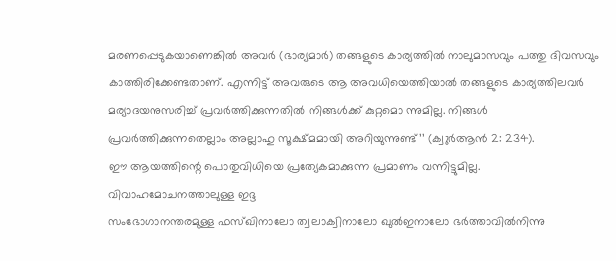മരണപ്പെടുകയാണെങ്കിൽ അവർ (ഭാര്യമാർ) തങ്ങളുടെ കാര്യത്തിൽ നാലുമാസവും പത്തു ദിവസവും കാത്തിരിക്കേണ്ടതാണ്. എന്നിട്ട് അവരുടെ ആ അവധിയെത്തിയാൽ തങ്ങളുടെ കാര്യത്തിലവർ മര്യാദയനുസരിച്ച് പ്രവർത്തിക്കുന്നതിൽ നിങ്ങൾക്ക് കുറ്റമൊ ന്നുമില്ല. നിങ്ങൾ പ്രവർത്തിക്കുന്നതെല്ലാം അല്ലാഹു സൂക്ഷ്മമായി അറിയുന്നുണ്ട്’’ (ക്വുർആൻ 2: 234).
ഈ ആയത്തിന്റെ പൊതുവിധിയെ പ്രത്യേകമാക്കുന്ന പ്രമാണം വന്നിട്ടുമില്ല.
വിവാഹമോചനത്താലുള്ള ഇദ്ദ
സംഭോഗാനന്തരമുള്ള ഫസ്ഖിനാലോ ത്വലാക്വിനാലോ ഖുൽഇനാലോ ഭർത്താവിൽനിന്നു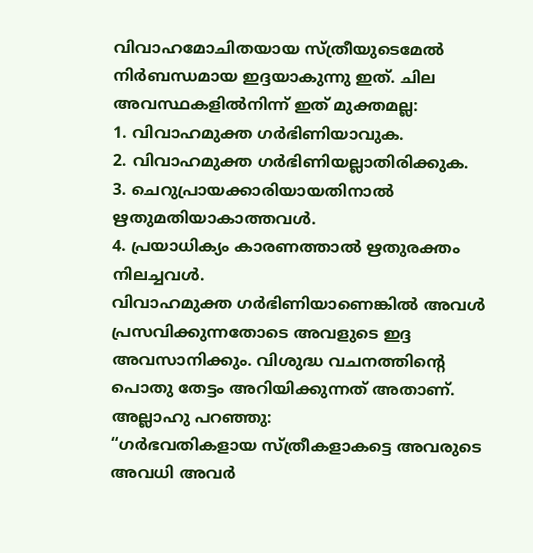വിവാഹമോചിതയായ സ്ത്രീയുടെമേൽ നിർബന്ധമായ ഇദ്ദയാകുന്നു ഇത്. ചില അവസ്ഥകളിൽനിന്ന് ഇത് മുക്തമല്ല:
1. വിവാഹമുക്ത ഗർഭിണിയാവുക.
2. വിവാഹമുക്ത ഗർഭിണിയല്ലാതിരിക്കുക.
3. ചെറുപ്രായക്കാരിയായതിനാൽ ഋതുമതിയാകാത്തവൾ.
4. പ്രയാധിക്യം കാരണത്താൽ ഋതുരക്തം നിലച്ചവൾ.
വിവാഹമുക്ത ഗർഭിണിയാണെങ്കിൽ അവൾ പ്രസവിക്കുന്നതോടെ അവളുടെ ഇദ്ദ അവസാനിക്കും. വിശുദ്ധ വചനത്തിന്റെ പൊതു തേട്ടം അറിയിക്കുന്നത് അതാണ്. അല്ലാഹു പറഞ്ഞു:
“ഗർഭവതികളായ സ്ത്രീകളാകട്ടെ അവരുടെ അവധി അവർ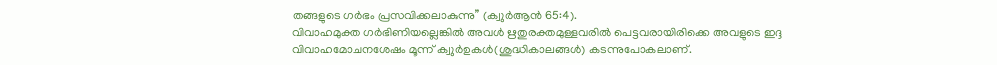തങ്ങളുടെ ഗർഭം പ്രസവിക്കലാകുന്നു’’ (ക്വുർആൻ 65:4).
വിവാഹമുക്ത ഗർഭിണിയല്ലെങ്കിൽ അവൾ ഋതുരക്തമുള്ളവരിൽ പെട്ടവരായിരിക്കെ അവളുടെ ഇദ്ദ വിവാഹമോചനശേഷം മൂന്ന് ക്വുർഉകൾ(ശുദ്ധികാലങ്ങൾ) കടന്നുപോകലാണ്.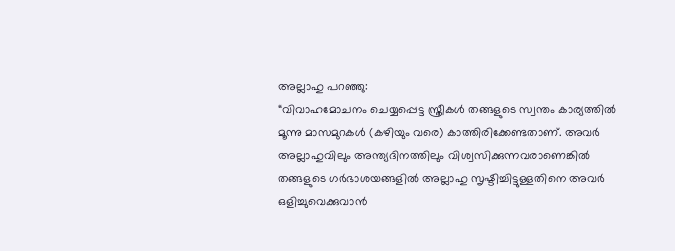അല്ലാഹു പറഞ്ഞു:
“വിവാഹമോചനം ചെയ്യപ്പെട്ട സ്ത്രീകൾ തങ്ങളുടെ സ്വന്തം കാര്യത്തിൽ മൂന്നു മാസമുറകൾ (കഴിയും വരെ) കാത്തിരിക്കേണ്ടതാണ്. അവർ അല്ലാഹുവിലും അന്ത്യദിനത്തിലും വിശ്വസിക്കുന്നവരാണെങ്കിൽ തങ്ങളുടെ ഗർഭാശയങ്ങളിൽ അല്ലാഹു സൃഷ്ടിച്ചിട്ടുള്ളതിനെ അവർ ഒളിച്ചുവെക്കുവാൻ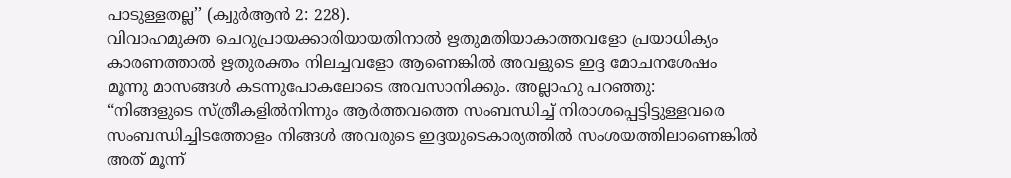പാടുള്ളതല്ല’’ (ക്വുർആൻ 2: 228).
വിവാഹമുക്ത ചെറുപ്രായക്കാരിയായതിനാൽ ഋതുമതിയാകാത്തവളോ പ്രയാധിക്യം കാരണത്താൽ ഋതുരക്തം നിലച്ചവളോ ആണെങ്കിൽ അവളുടെ ഇദ്ദ മോചനശേഷം മൂന്നു മാസങ്ങൾ കടന്നുപോകലോടെ അവസാനിക്കും. അല്ലാഹു പറഞ്ഞു:
“നിങ്ങളുടെ സ്ത്രീകളിൽനിന്നും ആർത്തവത്തെ സംബന്ധിച്ച് നിരാശപ്പെട്ടിട്ടുള്ളവരെ സംബന്ധിച്ചിടത്തോളം നിങ്ങൾ അവരുടെ ഇദ്ദയുടെകാര്യത്തിൽ സംശയത്തിലാണെങ്കിൽ അത് മൂന്ന്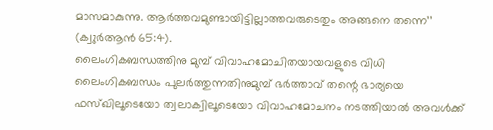മാസമാകുന്നു. ആർത്തവമുണ്ടായിട്ടില്ലാത്തവരുടെതും അങ്ങനെ തന്നെ’’ (ക്വുർആൻ 65:4).
ലൈംഗികബന്ധത്തിനു മുമ്പ് വിവാഹമോചിതയായവളുടെ വിധി
ലൈംഗികബന്ധം പുലർത്തുന്നതിനുമുമ്പ് ഭർത്താവ് തന്റെ ഭാര്യയെ ഫസ്ഖിലൂടെയോ ത്വലാക്വിലൂടെയോ വിവാഹമോചനം നടത്തിയാൽ അവൾക്ക്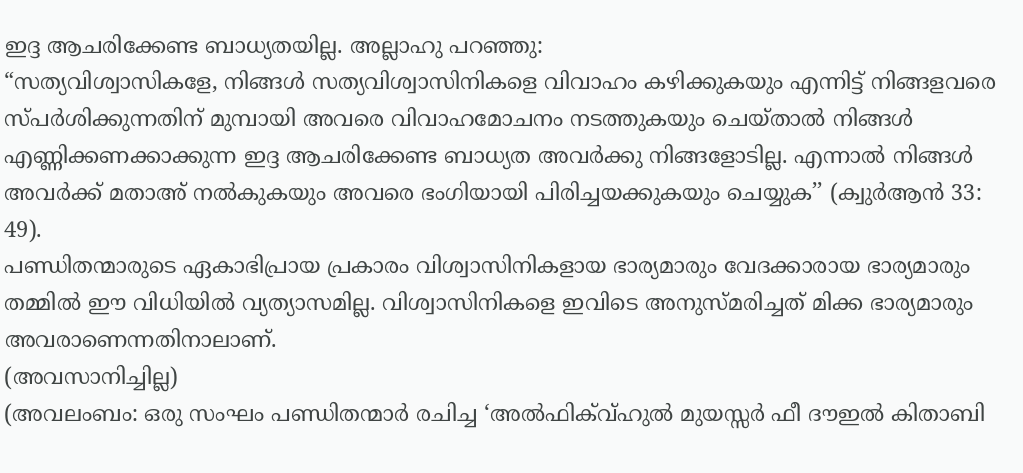ഇദ്ദ ആചരിക്കേണ്ട ബാധ്യതയില്ല. അല്ലാഹു പറഞ്ഞു:
“സത്യവിശ്വാസികളേ, നിങ്ങൾ സത്യവിശ്വാസിനികളെ വിവാഹം കഴിക്കുകയും എന്നിട്ട് നിങ്ങളവരെ സ്പർശിക്കുന്നതിന് മുമ്പായി അവരെ വിവാഹമോചനം നടത്തുകയും ചെയ്താൽ നിങ്ങൾ എണ്ണിക്കണക്കാക്കുന്ന ഇദ്ദ ആചരിക്കേണ്ട ബാധ്യത അവർക്കു നിങ്ങളോടില്ല. എന്നാൽ നിങ്ങൾ അവർക്ക് മതാഅ് നൽകുകയും അവരെ ഭംഗിയായി പിരിച്ചയക്കുകയും ചെയ്യുക’’ (ക്വുർആൻ 33: 49).
പണ്ഡിതന്മാരുടെ ഏകാഭിപ്രായ പ്രകാരം വിശ്വാസിനികളായ ഭാര്യമാരും വേദക്കാരായ ഭാര്യമാരും തമ്മിൽ ഈ വിധിയിൽ വ്യത്യാസമില്ല. വിശ്വാസിനികളെ ഇവിടെ അനുസ്മരിച്ചത് മിക്ക ഭാര്യമാരും അവരാണെന്നതിനാലാണ്.
(അവസാനിച്ചില്ല)
(അവലംബം: ഒരു സംഘം പണ്ഡിതന്മാർ രചിച്ച ‘അൽഫിക്വ്ഹുൽ മുയസ്സർ ഫീ ദൗഇൽ കിതാബി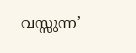വസ്സുന്ന’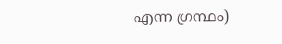എന്ന ഗ്രന്ഥം)